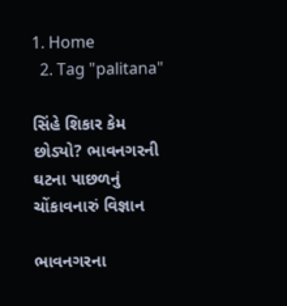1. Home
  2. Tag "palitana"

સિંહે શિકાર કેમ છોડ્યો? ભાવનગરની ઘટના પાછળનું ચોંકાવનારું વિજ્ઞાન

ભાવનગરના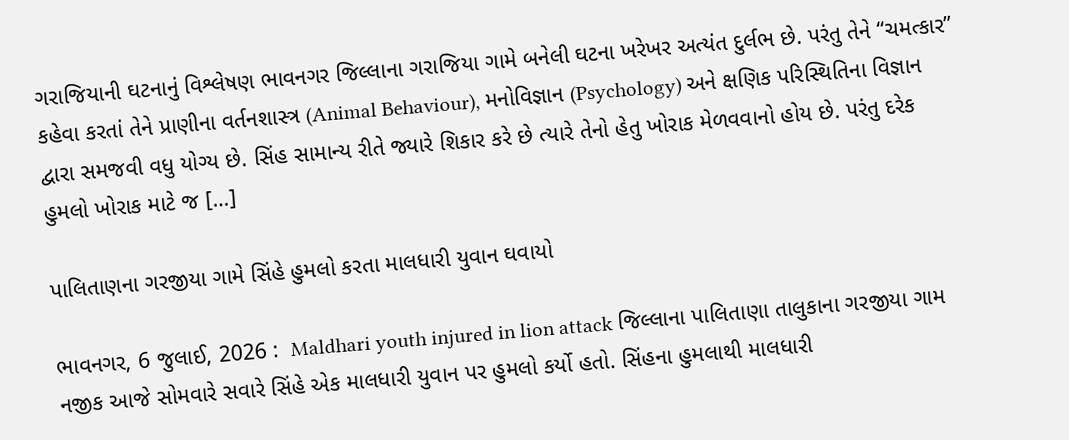ગરાજિયાની ઘટનાનું વિશ્લેષણ ભાવનગર જિલ્લાના ગરાજિયા ગામે બનેલી ઘટના ખરેખર અત્યંત દુર્લભ છે. પરંતુ તેને “ચમત્કાર” કહેવા કરતાં તેને પ્રાણીના વર્તનશાસ્ત્ર (Animal Behaviour), મનોવિજ્ઞાન (Psychology) અને ક્ષણિક પરિસ્થિતિના વિજ્ઞાન દ્વારા સમજવી વધુ યોગ્ય છે. સિંહ સામાન્ય રીતે જ્યારે શિકાર કરે છે ત્યારે તેનો હેતુ ખોરાક મેળવવાનો હોય છે. પરંતુ દરેક હુમલો ખોરાક માટે જ […]

પાલિતાણના ગરજીયા ગામે સિંહે હુમલો કરતા માલધારી યુવાન ઘવાયો

ભાવનગર, 6 જુલાઈ, 2026 :  Maldhari youth injured in lion attack જિલ્લાના પાલિતાણા તાલુકાના ગરજીયા ગામ નજીક આજે સોમવારે સવારે સિંહે એક માલધારી યુવાન પર હુમલો કર્યો હતો. સિંહના હુમલાથી માલધારી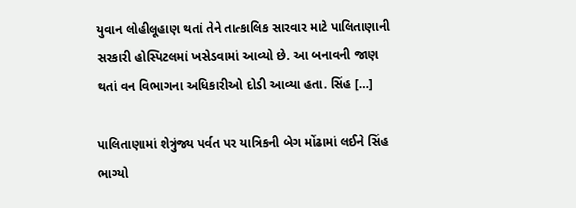યુવાન લોહીલૂહાણ થતાં તેને તાત્કાલિક સારવાર માટે પાલિતાણાની સરકારી હોસ્પિટલમાં ખસેડવામાં આવ્યો છે. આ બનાવની જાણ થતાં વન વિભાગના અધિકારીઓ દોડી આવ્યા હતા. સિંહ […]

પાલિતાણામાં શેત્રુંજ્ય પર્વત પર યાત્રિકની બેગ મોંઢામાં લઈને સિંહ ભાગ્યો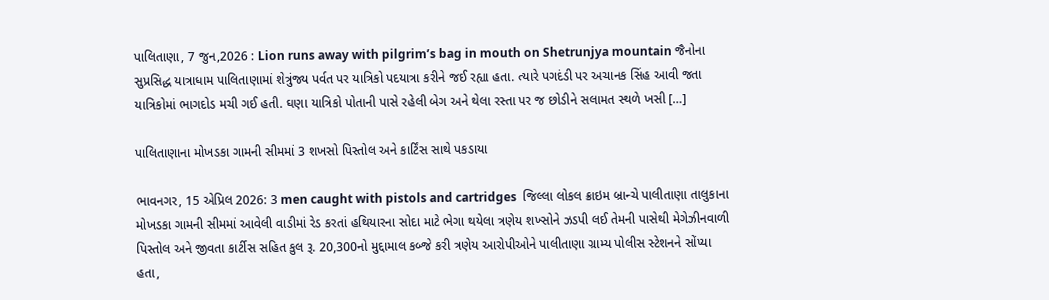પાલિતાણા, 7 જુન,2026 : Lion runs away with pilgrim’s bag in mouth on Shetrunjya mountain જૈનોના સુપ્રસિદ્ધ યાત્રાધામ પાલિતાણામાં શેત્રુંજ્ય પર્વત પર યાત્રિકો પદયાત્રા કરીને જઈ રહ્યા હતા. ત્યારે પગદંડી પર અચાનક સિંહ આવી જતા યાત્રિકોમાં ભાગદોડ મચી ગઈ હતી. ઘણા યાત્રિકો પોતાની પાસે રહેલી બેગ અને થેલા રસ્તા પર જ છોડીને સલામત સ્થળે ખસી […]

પાલિતાણાના મોખડકા ગામની સીમમાં 3 શખસો પિસ્તોલ અને કાર્ટિંસ સાથે પકડાયા

ભાવનગર, 15 એપ્રિલ 2026: 3 men caught with pistols and cartridges  જિલ્લા લોકલ ક્રાઇમ બ્રાન્ચે પાલીતાણા તાલુકાના મોખડકા ગામની સીમમાં આવેલી વાડીમાં રેડ કરતાં હથિયારના સોદા માટે ભેગા થયેલા ત્રણેય શખ્સોને ઝડપી લઈ તેમની પાસેથી મેગેઝીનવાળી પિસ્તોલ અને જીવતા કાર્ટીસ સહિત કુલ રૂ. 20,300નો મુદ્દામાલ કબ્જે કરી ત્રણેય આરોપીઓને પાલીતાણા ગ્રામ્ય પોલીસ સ્ટેશનને સોંપ્યા હતા,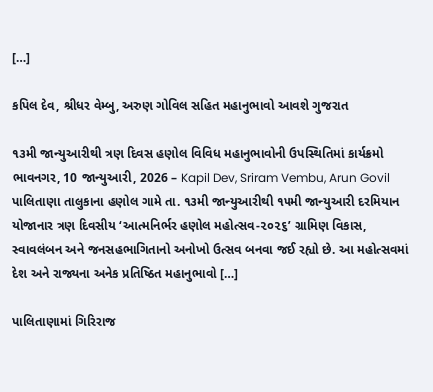[…]

કપિલ દેવ, શ્રીધર વેમ્બુ, અરુણ ગોવિલ સહિત મહાનુભાવો આવશે ગુજરાત

૧૩મી જાન્યુઆરીથી ત્રણ દિવસ હણોલ વિવિધ મહાનુભાવોની ઉપસ્થિતિમાં કાર્યક્રમો ભાવનગર, 10 જાન્યુઆરી, 2026 – Kapil Dev, Sriram Vembu, Arun Govil પાલિતાણા તાલુકાના હણોલ ગામે તા. ૧૩મી જાન્યુઆરીથી ૧૫મી જાન્યુઆરી દરમિયાન યોજાનાર ત્રણ દિવસીય ‘આત્મનિર્ભર હણોલ મહોત્સવ-૨૦૨૬’ ગ્રામિણ વિકાસ, સ્વાવલંબન અને જનસહભાગિતાનો અનોખો ઉત્સવ બનવા જઈ રહ્યો છે. આ મહોત્સવમાં દેશ અને રાજ્યના અનેક પ્રતિષ્ઠિત મહાનુભાવો […]

પાલિતાણામાં ગિરિરાજ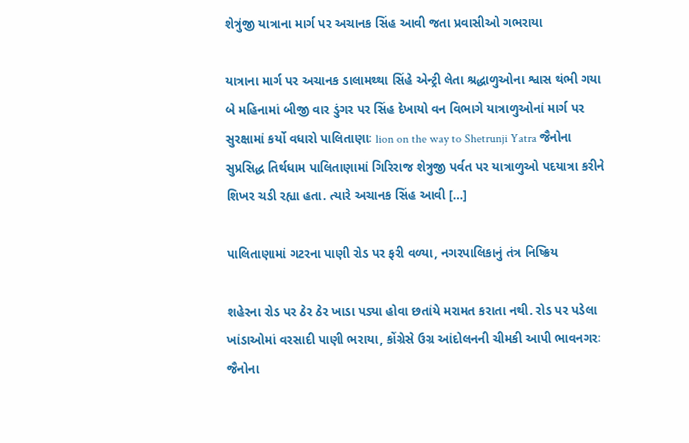શેત્રુંજી યાત્રાના માર્ગ પર અચાનક સિંહ આવી જતા પ્રવાસીઓ ગભરાયા

યાત્રાના માર્ગ પર અચાનક ડાલામથ્થા સિંહે એન્ટ્રી લેતા શ્રદ્ધાળુઓના શ્વાસ થંભી ગયા બે મહિનામાં બીજી વાર ડુંગર પર સિંહ દેખાયો વન વિભાગે યાત્રાળુઓનાં માર્ગ પર સુરક્ષામાં કર્યો વધારો પાલિતાણાઃ lion on the way to Shetrunji Yatra જૈનોના સુપ્રસિદ્ધ તિર્થધામ પાલિતાણામાં ગિરિરાજ શેત્રુજી પર્વત પર યાત્રાળુઓ પદયાત્રા કરીને શિખર ચડી રહ્યા હતા. ત્યારે અચાનક સિંહ આવી […]

પાલિતાણામાં ગટરના પાણી રોડ પર ફરી વળ્યા, નગરપાલિકાનું તંત્ર નિષ્ક્રિય

શહેરના રોડ પર ઠેર ઠેર ખાડા પડ્યા હોવા છતાંયે મરામત કરાતા નથી. રોડ પર પડેલા ખાંડાઓમાં વરસાદી પાણી ભરાયા, કોંગ્રેસે ઉગ્ર આંદોલનની ચીમકી આપી ભાવનગરઃ જૈનોના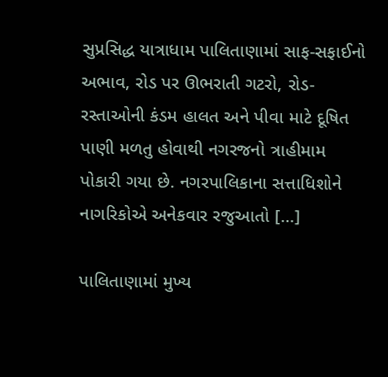સુપ્રસિદ્ધ યાત્રાધામ પાલિતાણામાં સાફ-સફાઈનો અભાવ, રોડ પર ઊભરાતી ગટરો, રોડ-રસ્તાઓની કંડમ હાલત અને પીવા માટે દૂષિત પાણી મળતુ હોવાથી નગરજનો ત્રાહીમામ પોકારી ગયા છે. નગરપાલિકાના સત્તાધિશોને નાગરિકોએ અનેકવાર રજુઆતો […]

પાલિતાણામાં મુખ્ય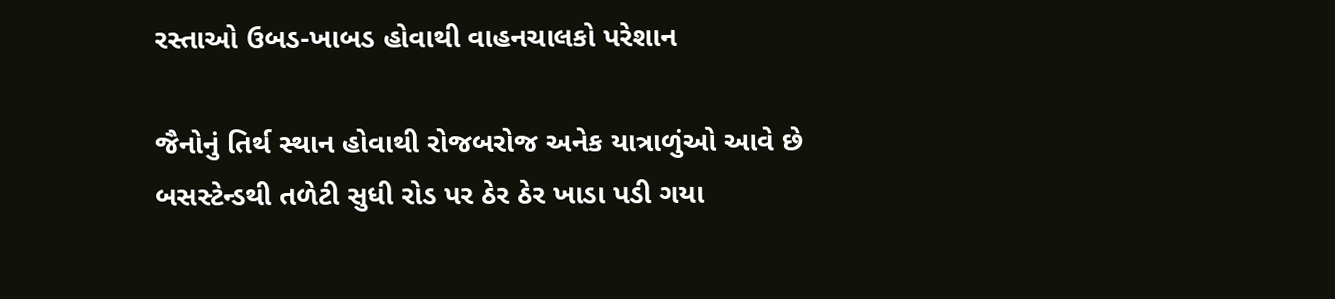રસ્તાઓ ઉબડ-ખાબડ હોવાથી વાહનચાલકો પરેશાન

જૈનોનું તિર્થ સ્થાન હોવાથી રોજબરોજ અનેક યાત્રાળુંઓ આવે છે બસસ્ટેન્ડથી તળેટી સુધી રોડ પર ઠેર ઠેર ખાડા પડી ગયા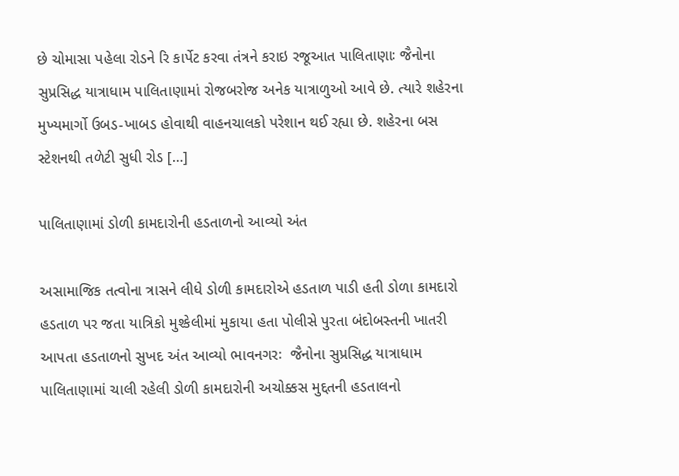છે ચોમાસા પહેલા રોડને રિ કાર્પેટ કરવા તંત્રને કરાઇ રજૂઆત પાલિતાણાઃ જૈનોના સુપ્રસિદ્ધ યાત્રાધામ પાલિતાણામાં રોજબરોજ અનેક યાત્રાળુઓ આવે છે. ત્યારે શહેરના મુખ્યમાર્ગો ઉબડ-ખાબડ હોવાથી વાહનચાલકો પરેશાન થઈ રહ્યા છે. શહેરના બસ સ્ટેશનથી તળેટી સુધી રોડ […]

પાલિતાણામાં ડોળી કામદારોની હડતાળનો આવ્યો અંત

અસામાજિક તત્વોના ત્રાસને લીધે ડોળી કામદારોએ હડતાળ પાડી હતી ડોળા કામદારો હડતાળ પર જતા યાત્રિકો મુશ્કેલીમાં મુકાયા હતા પોલીસે પુરતા બંદોબસ્તની ખાતરી આપતા હડતાળનો સુખદ અંત આવ્યો ભાવનગરઃ  જૈનોના સુપ્રસિદ્ધ યાત્રાધામ પાલિતાણામાં ચાલી રહેલી ડોળી કામદારોની અચોક્કસ મુદ્દતની હડતાલનો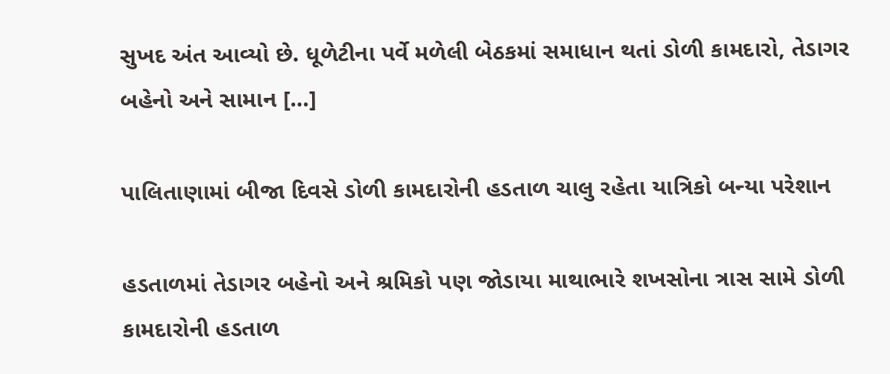સુખદ અંત આવ્યો છે. ધૂળેટીના પર્વે મળેલી બેઠકમાં સમાધાન થતાં ડોળી કામદારો, તેડાગર બહેનો અને સામાન […]

પાલિતાણામાં બીજા દિવસે ડોળી કામદારોની હડતાળ ચાલુ રહેતા યાત્રિકો બન્યા પરેશાન

હડતાળમાં તેડાગર બહેનો અને શ્રમિકો પણ જોડાયા માથાભારે શખસોના ત્રાસ સામે ડોળી કામદારોની હડતાળ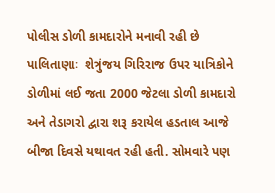પોલીસ ડોળી કામદારોને મનાવી રહી છે પાલિતાણાઃ  શેત્રુંજય ગિરિરાજ ઉપર યાત્રિકોને ડોળીમાં લઈ જતા 2000 જેટલા ડોળી કામદારો અને તેડાગરો દ્વારા શરૂ કરાયેલ હડતાલ આજે બીજા દિવસે યથાવત રહી હતી. સોમવારે પણ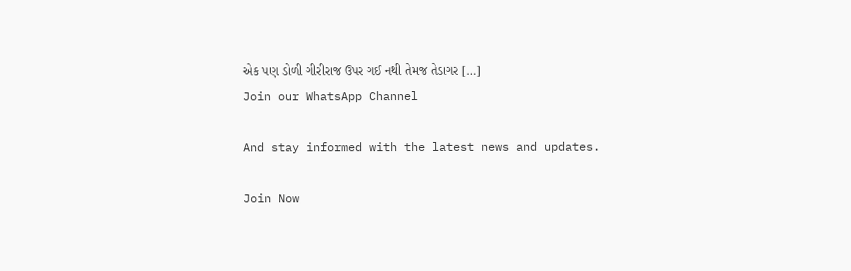એક પણ ડોળી ગીરીરાજ ઉપર ગઈ નથી તેમજ તેડાગર […]
Join our WhatsApp Channel

And stay informed with the latest news and updates.

Join Now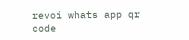revoi whats app qr code